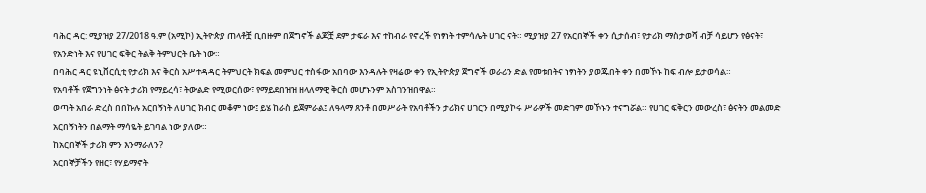ባሕር ዳር: ሚያዝያ 27/2018 ዓ.ም (አሚኮ) ኢትዮጵያ ጠላቶቿ ቢበዙም በጀግኖች ልጆቿ ደም ታፍራ እና ተከብራ የኖረች የነፃነት ተምሳሌት ሀገር ናት። ሚያዝያ 27 የአርበኞች ቀን ሲታሰብ፣ የታሪክ ማስታወሻ ብቻ ሳይሆን የፅናት፣ የአንድነት እና የሀገር ፍቅር ትልቅ ትምህርት ቤት ነው።
በባሕር ዳር ዩኒቨርሲቲ የታሪክ እና ቅርስ አሥተዳዳር ትምህርት ክፍል መምህር ተስፋው አበባው እንዳሉት የዛሬው ቀን የኢትዮጵያ ጀግኖች ወራሪን ድል የመቱበትና ነፃነትን ያወጁበት ቀን በመኾኑ ከፍ ብሎ ይታወሳል።
የአባቶች የጀግንነት ፅናት ታሪክ የማይረሳ፣ ትውልድ የሚወርሰው፣ የማይደበዝዝ ዘላለማዊ ቅርስ መሆኑንም አስገንዝበዋል።
ወጣት አበራ ድረስ በበኩሉ አርበኝነት ለሀገር ክብር መቆም ነው፤ ይሄ ከራስ ይጀምራል፤ ለዓላማ ጸንቶ በመሥራት የአባቶችን ታሪክና ሀገርን በሚያኮሩ ሥራዎች መድገም መኾኑን ተናግሯል። የሀገር ፍቅርን መውረስ፣ ፅናትን መልመድ አርበኝነትን በልማት ማሳዬት ይገባል ነው ያለው።
ከአርበኞች ታሪክ ምን እንማራለን?
አርበኞቻችን የዘር፣ የሃይማኖት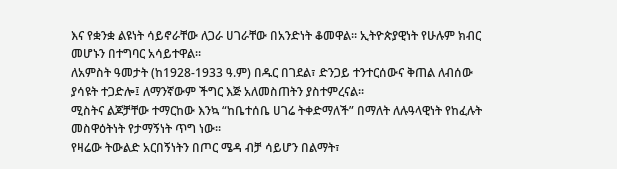እና የቋንቋ ልዩነት ሳይኖራቸው ለጋራ ሀገራቸው በአንድነት ቆመዋል። ኢትዮጵያዊነት የሁሉም ክብር መሆኑን በተግባር አሳይተዋል።
ለአምስት ዓመታት (ከ1928-1933 ዓ.ም) በዱር በገደል፣ ድንጋይ ተንተርሰውና ቅጠል ለብሰው ያሳዩት ተጋድሎ፤ ለማንኛውም ችግር እጅ አለመስጠትን ያስተምረናል።
ሚስትና ልጆቻቸው ተማርከው እንኳ “ከቤተሰቤ ሀገሬ ትቀድማለች” በማለት ለሉዓላዊነት የከፈሉት መስዋዕትነት የታማኝነት ጥግ ነው።
የዛሬው ትውልድ አርበኝነትን በጦር ሜዳ ብቻ ሳይሆን በልማት፣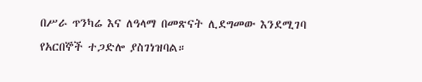በሥራ ጥንካሬ እና ለዓላማ በመጽናት ሊደግመው እንደሚገባ የአርበኞች ተጋድሎ ያስገነዝባል።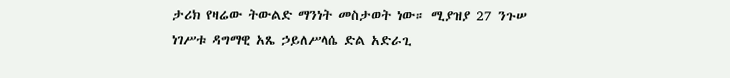ታሪክ የዛሬው ትውልድ ማንነት መስታወት ነው። ሚያዝያ 27 ንጉሠ ነገሥቱ ዳግማዊ አጼ ኃይለሥላሴ ድል አድራጊ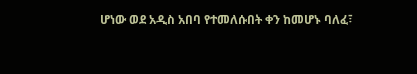ሆነው ወደ አዲስ አበባ የተመለሱበት ቀን ከመሆኑ ባለፈ፣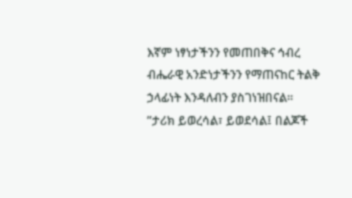እኛም ነፃነታችንን የመጠበቅና ኅብረ ብሔራዊ አንድነታችንን የማጠናከር ትልቅ ኃላፊነት እንዳለብን ያስገነዝበናል።
”ታሪክ ይወረሳል፣ ይወደሳል፤ በልጆች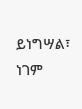ይነግሣል፣ ነገም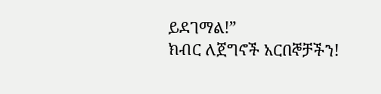ይደገማል!”
ክብር ለጀግኖች አርበኞቻችን!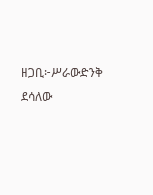ዘጋቢ፦ሥራውድንቅ ደሳለው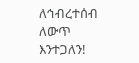ለኅብረተሰብ ለውጥ እንተጋለን!